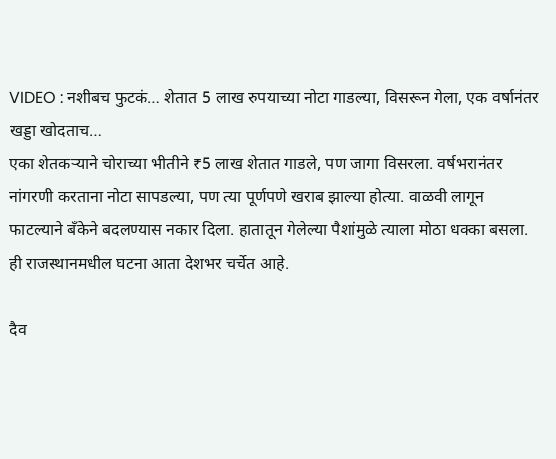VIDEO : नशीबच फुटकं… शेतात 5 लाख रुपयाच्या नोटा गाडल्या, विसरून गेला, एक वर्षानंतर खड्डा खोदताच…
एका शेतकऱ्याने चोराच्या भीतीने ₹5 लाख शेतात गाडले, पण जागा विसरला. वर्षभरानंतर नांगरणी करताना नोटा सापडल्या, पण त्या पूर्णपणे खराब झाल्या होत्या. वाळवी लागून फाटल्याने बँकेने बदलण्यास नकार दिला. हातातून गेलेल्या पैशांमुळे त्याला मोठा धक्का बसला. ही राजस्थानमधील घटना आता देशभर चर्चेत आहे.

दैव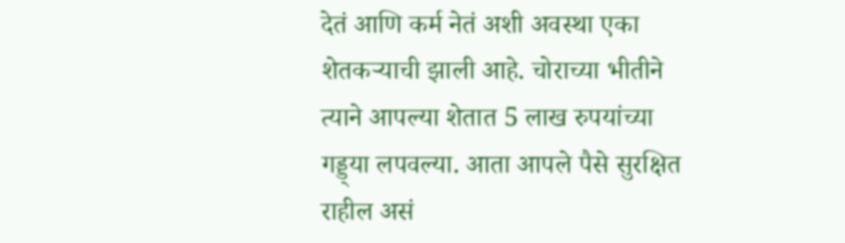देतं आणि कर्म नेतं अशी अवस्था एका शेतकऱ्याची झाली आहे. चोराच्या भीतीने त्याने आपल्या शेतात 5 लाख रुपयांच्या गड्ड्या लपवल्या. आता आपले पैसे सुरक्षित राहील असं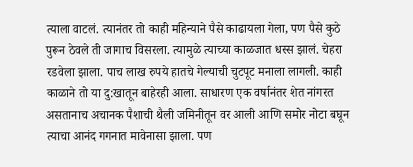त्याला वाटलं. त्यानंतर तो काही महिन्याने पैसे काढायला गेला, पण पैसे कुठे पुरून ठेवले ती जागाच विसरला. त्यामुळे त्याच्या काळजात धस्स झालं. चेहरा रडवेला झाला. पाच लाख रुपये हातचे गेल्याची चुटपूट मनाला लागली. काही काळाने तो या दु:खातून बाहेरही आला. साधारण एक वर्षानंतर शेत नांगरत असतानाच अचानक पैशाची थैली जमिनीतून वर आली आणि समोर नोटा बघून त्याचा आनंद गगनात मावेनासा झाला. पण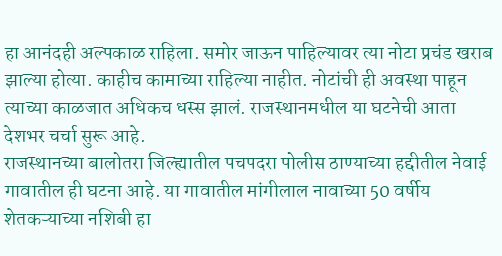हा आनंदही अल्पकाळ राहिला. समोर जाऊन पाहिल्यावर त्या नोटा प्रचंड खराब झाल्या होत्या. काहीच कामाच्या राहिल्या नाहीत. नोटांची ही अवस्था पाहून त्याच्या काळजात अधिकच धस्स झालं. राजस्थानमधील या घटनेची आता देशभर चर्चा सुरू आहे.
राजस्थानच्या बालोतरा जिल्ह्यातील पचपदरा पोलीस ठाण्याच्या हद्दीतील नेवाई गावातील ही घटना आहे. या गावातील मांगीलाल नावाच्या 50 वर्षीय शेतकऱ्याच्या नशिबी हा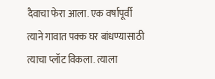दैवाचा फेरा आला. एक वर्षापूर्वी त्याने गावात पक्क घर बांधण्यासाठी त्याचा प्लॉट विकला. त्याला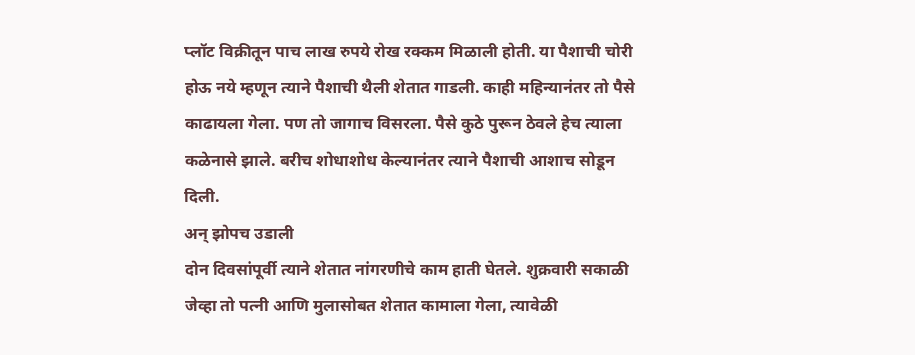प्लॉट विक्रीतून पाच लाख रुपये रोख रक्कम मिळाली होती. या पैशाची चोरी होऊ नये म्हणून त्याने पैशाची थैली शेतात गाडली. काही महिन्यानंतर तो पैसे काढायला गेला. पण तो जागाच विसरला. पैसे कुठे पुरून ठेवले हेच त्याला कळेनासे झाले. बरीच शोधाशोध केल्यानंतर त्याने पैशाची आशाच सोडून दिली.
अन् झोपच उडाली
दोन दिवसांपूर्वी त्याने शेतात नांगरणीचे काम हाती घेतले. शुक्रवारी सकाळी जेव्हा तो पत्नी आणि मुलासोबत शेतात कामाला गेला, त्यावेळी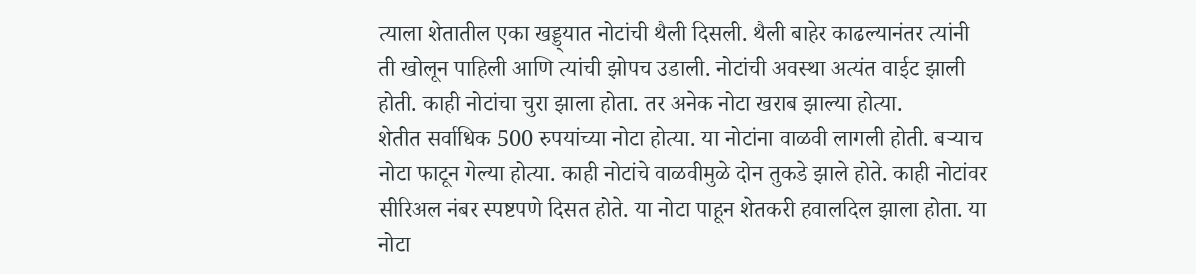त्याला शेतातील एका खड्ड्यात नोटांची थैली दिसली. थैली बाहेर काढल्यानंतर त्यांनी ती खोलून पाहिली आणि त्यांची झोपच उडाली. नोटांची अवस्था अत्यंत वाईट झाली होती. काही नोटांचा चुरा झाला होता. तर अनेक नोटा खराब झाल्या होत्या.
शेतीत सर्वाधिक 500 रुपयांच्या नोटा होत्या. या नोटांना वाळवी लागली होती. बऱ्याच नोटा फाटून गेल्या होत्या. काही नोटांचे वाळवीमुळे दोन तुकडे झाले होते. काही नोटांवर सीरिअल नंबर स्पष्टपणे दिसत होते. या नोटा पाहून शेतकरी हवालदिल झाला होता. या नोटा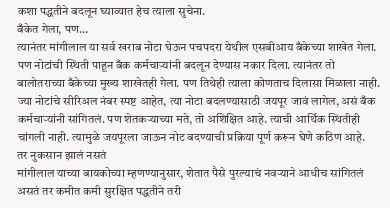कशा पद्धतीने बदलून घ्याव्यात हेच त्याला सुचेना.
बँकेत गेला, पण…
त्यानंतर मांगीलाल या सर्व खराब नोटा घेऊन पचपदरा येथील एसबीआय बँकेच्या शाखेत गेला. पण नोटांची स्थिती पाहून बँक कर्मचाऱ्यांनी बदलून देण्यास नकार दिला. त्यानंतर तो बालोतराच्या बँकेच्या मुख्य शाखेतही गेला. पण तिथेही त्याला कोणताच दिलासा मिळाला नाही.
ज्या नोटांचे सीरिअल नंबर स्पष्ट आहेत, त्या नोटा बदलण्यासाठी जयपूर जावं लागेल, असं बँक कर्मचाऱ्यांनी सांगितलं. पण शेतकऱ्याच्या मते, तो अशिक्षित आहे. त्याची आर्थिक स्थितीही चांगली नाही. त्यामुळे जयपूरला जाऊन नोट बदण्याची प्रक्रिया पूर्ण करून घेणे कठिण आहे.
तर नुकसान झालं नसतं
मांगीलाल याच्या बायकोच्या म्हणण्यानुसार, शेतात पैसे पुरल्याचं नवऱ्याने आधीच सांगितलं असतं तर कमीत कमी सुरक्षित पद्धतीने तरी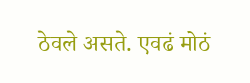ठेवले असते. एवढं मोठं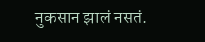नुकसान झालं नसतं.